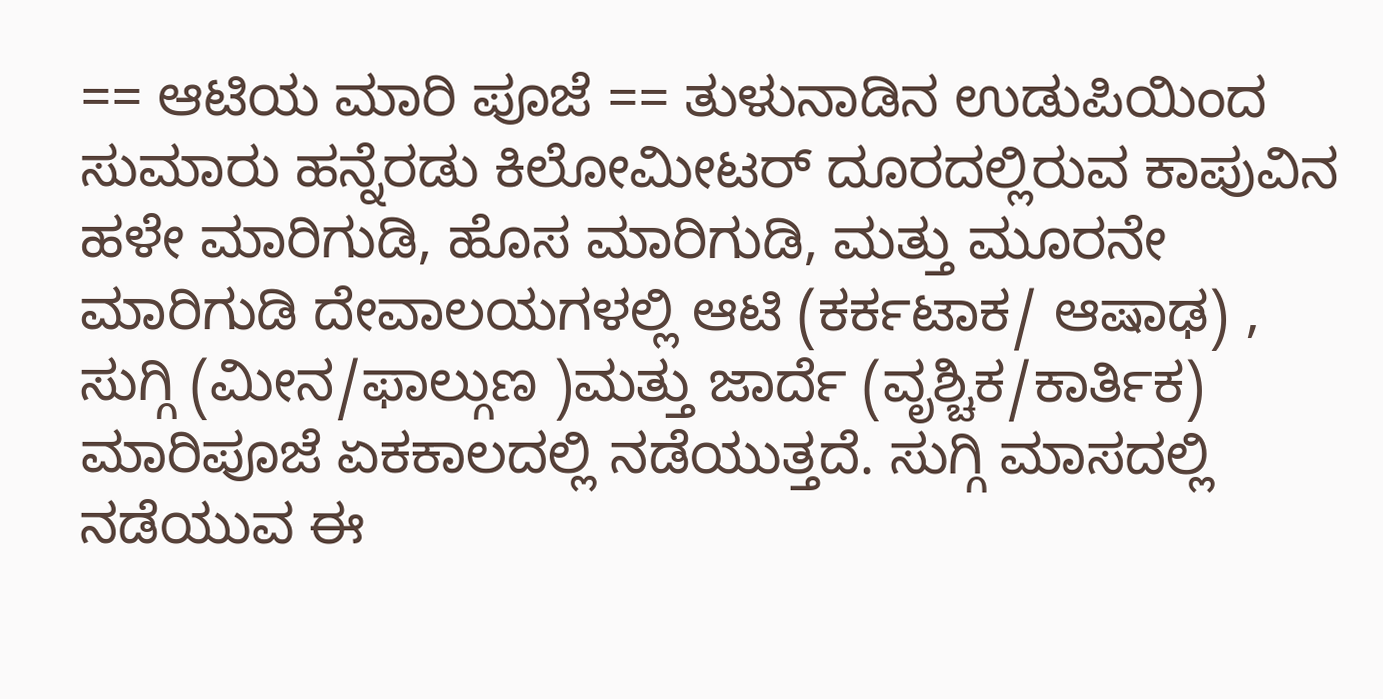== ಆಟಿಯ ಮಾರಿ ಪೂಜೆ == ತುಳುನಾಡಿನ ಉಡುಪಿಯಿಂದ ಸುಮಾರು ಹನ್ನೆರಡು ಕಿಲೋಮೀಟರ್ ದೂರದಲ್ಲಿರುವ ಕಾಪುವಿನ ಹಳೇ ಮಾರಿಗುಡಿ, ಹೊಸ ಮಾರಿಗುಡಿ, ಮತ್ತು ಮೂರನೇ ಮಾರಿಗುಡಿ ದೇವಾಲಯಗಳಲ್ಲಿ ಆಟಿ (ಕರ್ಕಟಾಕ/ ಆಷಾಢ) , ಸುಗ್ಗಿ (ಮೀನ/ಫಾಲ್ಗುಣ )ಮತ್ತು ಜಾರ್ದೆ (ವೃಶ್ಚಿಕ/ಕಾರ್ತಿಕ) ಮಾರಿಪೂಜೆ ಏಕಕಾಲದಲ್ಲಿ ನಡೆಯುತ್ತದೆ. ಸುಗ್ಗಿ ಮಾಸದಲ್ಲಿ ನಡೆಯುವ ಈ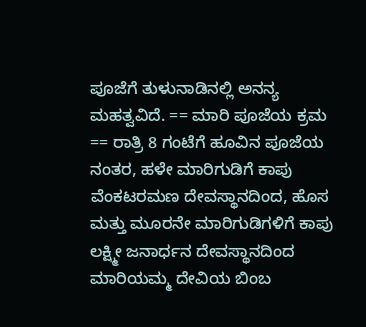ಪೂಜೆಗೆ ತುಳುನಾಡಿನಲ್ಲಿ ಅನನ್ಯ ಮಹತ್ವವಿದೆ. == ಮಾರಿ ಪೂಜೆಯ ಕ್ರಮ == ರಾತ್ರಿ 8 ಗಂಟೆಗೆ ಹೂವಿನ ಪೂಜೆಯ ನಂತರ, ಹಳೇ ಮಾರಿಗುಡಿಗೆ ಕಾಪು ವೆಂಕಟರಮಣ ದೇವಸ್ಥಾನದಿಂದ, ಹೊಸ ಮತ್ತು ಮೂರನೇ ಮಾರಿಗುಡಿಗಳಿಗೆ ಕಾಪು ಲಕ್ಷ್ಮೀ ಜನಾರ್ಧನ ದೇವಸ್ಥಾನದಿಂದ ಮಾರಿಯಮ್ಮ ದೇವಿಯ ಬಿಂಬ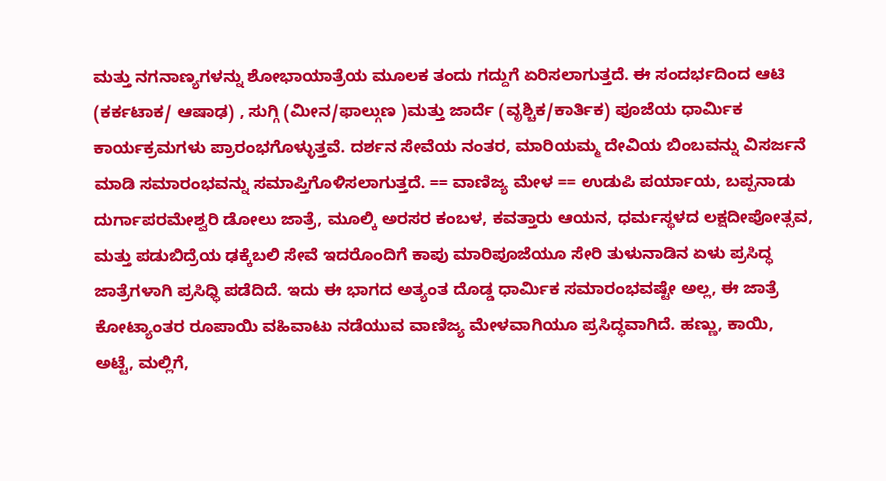ಮತ್ತು ನಗನಾಣ್ಯಗಳನ್ನು ಶೋಭಾಯಾತ್ರೆಯ ಮೂಲಕ ತಂದು ಗದ್ದುಗೆ ಏರಿಸಲಾಗುತ್ತದೆ. ಈ ಸಂದರ್ಭದಿಂದ ಆಟಿ (ಕರ್ಕಟಾಕ/ ಆಷಾಢ) , ಸುಗ್ಗಿ (ಮೀನ/ಫಾಲ್ಗುಣ )ಮತ್ತು ಜಾರ್ದೆ (ವೃಶ್ಚಿಕ/ಕಾರ್ತಿಕ) ಪೂಜೆಯ ಧಾರ್ಮಿಕ ಕಾರ್ಯಕ್ರಮಗಳು ಪ್ರಾರಂಭಗೊಳ್ಳುತ್ತವೆ. ದರ್ಶನ ಸೇವೆಯ ನಂತರ, ಮಾರಿಯಮ್ಮ ದೇವಿಯ ಬಿಂಬವನ್ನು ವಿಸರ್ಜನೆ ಮಾಡಿ ಸಮಾರಂಭವನ್ನು ಸಮಾಪ್ತಿಗೊಳಿಸಲಾಗುತ್ತದೆ. == ವಾಣಿಜ್ಯ ಮೇಳ == ಉಡುಪಿ ಪರ್ಯಾಯ, ಬಪ್ಪನಾಡು ದುರ್ಗಾಪರಮೇಶ್ವರಿ ಡೋಲು ಜಾತ್ರೆ, ಮೂಲ್ಕಿ ಅರಸರ ಕಂಬಳ, ಕವತ್ತಾರು ಆಯನ, ಧರ್ಮಸ್ಥಳದ ಲಕ್ಷದೀಪೋತ್ಸವ, ಮತ್ತು ಪಡುಬಿದ್ರೆಯ ಢಕ್ಕೆಬಲಿ ಸೇವೆ ಇದರೊಂದಿಗೆ ಕಾಪು ಮಾರಿಪೂಜೆಯೂ ಸೇರಿ ತುಳುನಾಡಿನ ಏಳು ಪ್ರಸಿದ್ಧ ಜಾತ್ರೆಗಳಾಗಿ ಪ್ರಸಿಧ್ಧಿ ಪಡೆದಿದೆ. ಇದು ಈ ಭಾಗದ ಅತ್ಯಂತ ದೊಡ್ಡ ಧಾರ್ಮಿಕ ಸಮಾರಂಭವಷ್ಟೇ ಅಲ್ಲ, ಈ ಜಾತ್ರೆ ಕೋಟ್ಯಾಂತರ ರೂಪಾಯಿ ವಹಿವಾಟು ನಡೆಯುವ ವಾಣಿಜ್ಯ ಮೇಳವಾಗಿಯೂ ಪ್ರಸಿದ್ಧವಾಗಿದೆ. ಹಣ್ಣು, ಕಾಯಿ, ಅಟ್ಟೆ, ಮಲ್ಲಿಗೆ,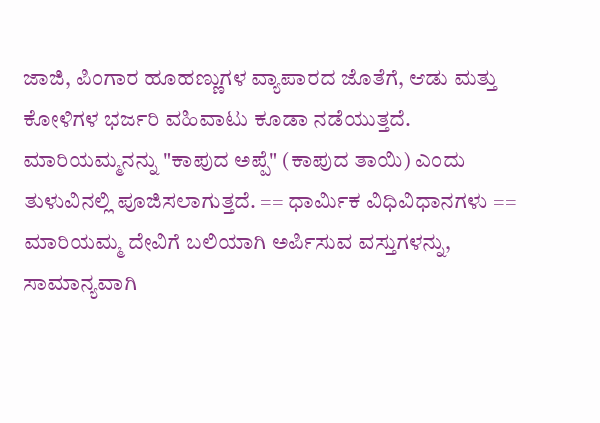ಜಾಜಿ, ಪಿಂಗಾರ ಹೂಹಣ್ಣುಗಳ ವ್ಯಾಪಾರದ ಜೊತೆಗೆ, ಆಡು ಮತ್ತು ಕೋಳಿಗಳ ಭರ್ಜರಿ ವಹಿವಾಟು ಕೂಡಾ ನಡೆಯುತ್ತದೆ. ಮಾರಿಯಮ್ಮನನ್ನು "ಕಾಪುದ ಅಪ್ಪೆ" (ಕಾಪುದ ತಾಯಿ) ಎಂದು ತುಳುವಿನಲ್ಲಿ ಪೂಜಿಸಲಾಗುತ್ತದೆ. == ಧಾರ್ಮಿಕ ವಿಧಿವಿಧಾನಗಳು == ಮಾರಿಯಮ್ಮ ದೇವಿಗೆ ಬಲಿಯಾಗಿ ಅರ್ಪಿಸುವ ವಸ್ತುಗಳನ್ನು, ಸಾಮಾನ್ಯವಾಗಿ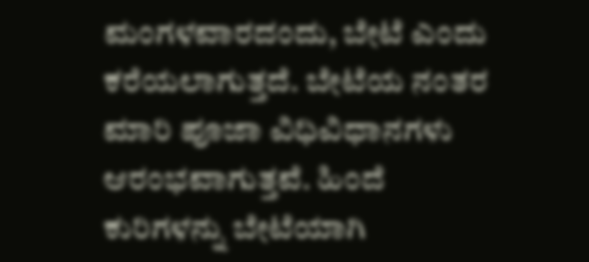ಮಂಗಳವಾರದಂದು, ಬೇಟೆ ಎಂದು ಕರೆಯಲಾಗುತ್ತದೆ. ಬೇಟೆಯ ನಂತರ ಮಾರಿ ಪೂಜಾ ವಿಧಿವಿಧಾನಗಳು ಆರಂಭವಾಗುತ್ತವೆ. ಹಿಂದೆ ಕುರಿಗಳನ್ನು ಬೇಟೆಯಾಗಿ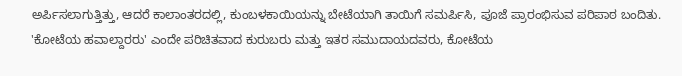ಅರ್ಪಿಸಲಾಗುತ್ತಿತ್ತು, ಆದರೆ ಕಾಲಾಂತರದಲ್ಲಿ, ಕುಂಬಳಕಾಯಿಯನ್ನು ಬೇಟೆಯಾಗಿ ತಾಯಿಗೆ ಸಮರ್ಪಿಸಿ, ಪೂಜೆ ಪ್ರಾರಂಭಿಸುವ ಪರಿಪಾಠ ಬಂದಿತು. 'ಕೋಟೆಯ ಹವಾಲ್ದಾರರು' ಎಂದೇ ಪರಿಚಿತವಾದ ಕುರುಬರು ಮತ್ತು ಇತರ ಸಮುದಾಯದವರು, ಕೋಟೆಯ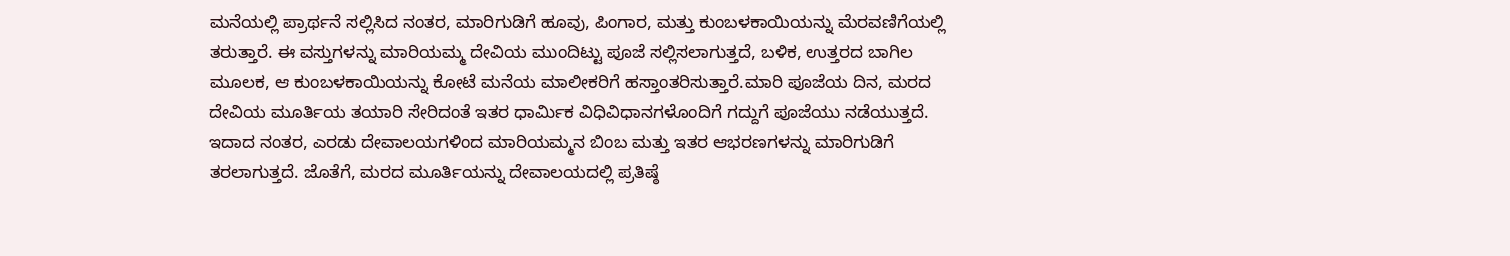ಮನೆಯಲ್ಲಿ ಪ್ರಾರ್ಥನೆ ಸಲ್ಲಿಸಿದ ನಂತರ, ಮಾರಿಗುಡಿಗೆ ಹೂವು, ಪಿಂಗಾರ, ಮತ್ತು ಕುಂಬಳಕಾಯಿಯನ್ನು ಮೆರವಣಿಗೆಯಲ್ಲಿ ತರುತ್ತಾರೆ. ಈ ವಸ್ತುಗಳನ್ನು ಮಾರಿಯಮ್ಮ ದೇವಿಯ ಮುಂದಿಟ್ಟು ಪೂಜೆ ಸಲ್ಲಿಸಲಾಗುತ್ತದೆ, ಬಳಿಕ, ಉತ್ತರದ ಬಾಗಿಲ ಮೂಲಕ, ಆ ಕುಂಬಳಕಾಯಿಯನ್ನು ಕೋಟೆ ಮನೆಯ ಮಾಲೀಕರಿಗೆ ಹಸ್ತಾಂತರಿಸುತ್ತಾರೆ.ಮಾರಿ ಪೂಜೆಯ ದಿನ, ಮರದ ದೇವಿಯ ಮೂರ್ತಿಯ ತಯಾರಿ ಸೇರಿದಂತೆ ಇತರ ಧಾರ್ಮಿಕ ವಿಧಿವಿಧಾನಗಳೊಂದಿಗೆ ಗದ್ದುಗೆ ಪೂಜೆಯು ನಡೆಯುತ್ತದೆ. ಇದಾದ ನಂತರ, ಎರಡು ದೇವಾಲಯಗಳಿಂದ ಮಾರಿಯಮ್ಮನ ಬಿಂಬ ಮತ್ತು ಇತರ ಆಭರಣಗಳನ್ನು ಮಾರಿಗುಡಿಗೆ ತರಲಾಗುತ್ತದೆ. ಜೊತೆಗೆ, ಮರದ ಮೂರ್ತಿಯನ್ನು ದೇವಾಲಯದಲ್ಲಿ ಪ್ರತಿಷ್ಠೆ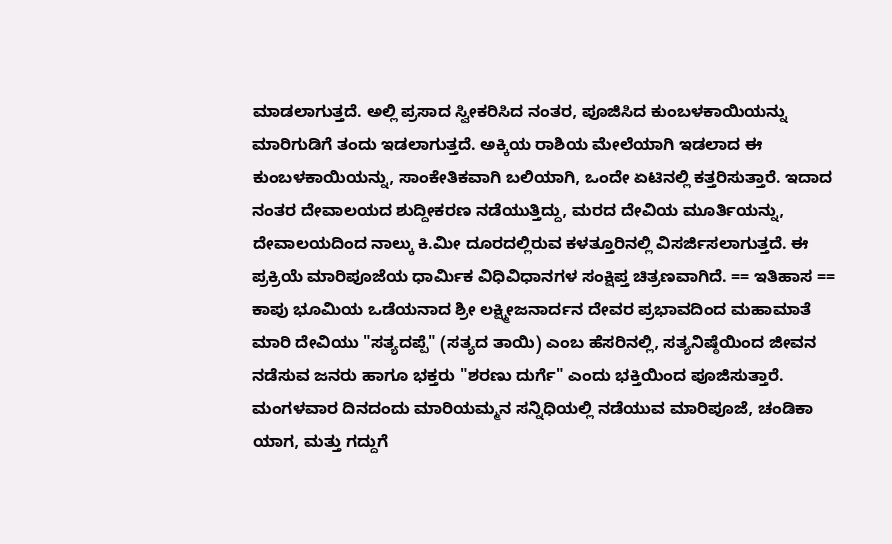ಮಾಡಲಾಗುತ್ತದೆ. ಅಲ್ಲಿ ಪ್ರಸಾದ ಸ್ವೀಕರಿಸಿದ ನಂತರ, ಪೂಜಿಸಿದ ಕುಂಬಳಕಾಯಿಯನ್ನು ಮಾರಿಗುಡಿಗೆ ತಂದು ಇಡಲಾಗುತ್ತದೆ. ಅಕ್ಕಿಯ ರಾಶಿಯ ಮೇಲೆಯಾಗಿ ಇಡಲಾದ ಈ ಕುಂಬಳಕಾಯಿಯನ್ನು, ಸಾಂಕೇತಿಕವಾಗಿ ಬಲಿಯಾಗಿ, ಒಂದೇ ಏಟಿನಲ್ಲಿ ಕತ್ತರಿಸುತ್ತಾರೆ. ಇದಾದ ನಂತರ ದೇವಾಲಯದ ಶುದ್ದೀಕರಣ ನಡೆಯುತ್ತಿದ್ದು, ಮರದ ದೇವಿಯ ಮೂರ್ತಿಯನ್ನು, ದೇವಾಲಯದಿಂದ ನಾಲ್ಕು ಕಿ.ಮೀ ದೂರದಲ್ಲಿರುವ ಕಳತ್ತೂರಿನಲ್ಲಿ ವಿಸರ್ಜಿಸಲಾಗುತ್ತದೆ. ಈ ಪ್ರಕ್ರಿಯೆ ಮಾರಿಪೂಜೆಯ ಧಾರ್ಮಿಕ ವಿಧಿವಿಧಾನಗಳ ಸಂಕ್ಷಿಪ್ತ ಚಿತ್ರಣವಾಗಿದೆ. == ಇತಿಹಾಸ == ಕಾಪು ಭೂಮಿಯ ಒಡೆಯನಾದ ಶ್ರೀ ಲಕ್ಷ್ಮೀಜನಾರ್ದನ ದೇವರ ಪ್ರಭಾವದಿಂದ ಮಹಾಮಾತೆ ಮಾರಿ ದೇವಿಯು "ಸತ್ಯದಪ್ಪೆ" (ಸತ್ಯದ ತಾಯಿ) ಎಂಬ ಹೆಸರಿನಲ್ಲಿ, ಸತ್ಯನಿಷ್ಠೆಯಿಂದ ಜೀವನ ನಡೆಸುವ ಜನರು ಹಾಗೂ ಭಕ್ತರು "ಶರಣು ದುರ್ಗೆ" ಎಂದು ಭಕ್ತಿಯಿಂದ ಪೂಜಿಸುತ್ತಾರೆ. ಮಂಗಳವಾರ ದಿನದಂದು ಮಾರಿಯಮ್ಮನ ಸನ್ನಿಧಿಯಲ್ಲಿ ನಡೆಯುವ ಮಾರಿಪೂಜೆ, ಚಂಡಿಕಾ ಯಾಗ, ಮತ್ತು ಗದ್ದುಗೆ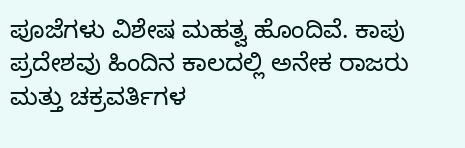ಪೂಜೆಗಳು ವಿಶೇಷ ಮಹತ್ವ ಹೊಂದಿವೆ. ಕಾಪು ಪ್ರದೇಶವು ಹಿಂದಿನ ಕಾಲದಲ್ಲಿ ಅನೇಕ ರಾಜರು ಮತ್ತು ಚಕ್ರವರ್ತಿಗಳ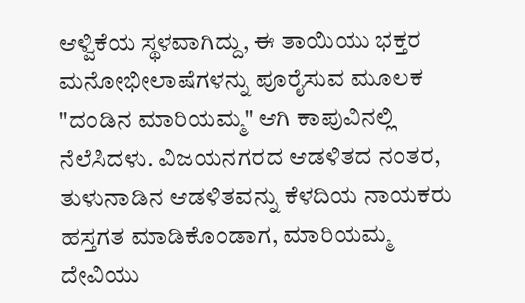ಆಳ್ವಿಕೆಯ ಸ್ಥಳವಾಗಿದ್ದು, ಈ ತಾಯಿಯು ಭಕ್ತರ ಮನೋಭೀಲಾಷೆಗಳನ್ನು ಪೂರೈಸುವ ಮೂಲಕ "ದಂಡಿನ ಮಾರಿಯಮ್ಮ" ಆಗಿ ಕಾಪುವಿನಲ್ಲಿ ನೆಲೆಸಿದಳು. ವಿಜಯನಗರದ ಆಡಳಿತದ ನಂತರ, ತುಳುನಾಡಿನ ಆಡಳಿತವನ್ನು ಕೆಳದಿಯ ನಾಯಕರು ಹಸ್ತಗತ ಮಾಡಿಕೊಂಡಾಗ, ಮಾರಿಯಮ್ಮ ದೇವಿಯು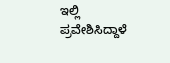ಇಲ್ಲಿ ಪ್ರವೇಶಿಸಿದ್ದಾಳೆ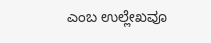ಎಂಬ ಉಲ್ಲೇಖವೂ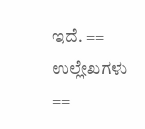ಇದೆ. == ಉಲ್ಲೇಖಗಳು ==